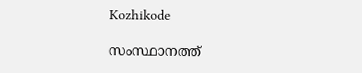Kozhikode

സംസ്ഥാനത്ത്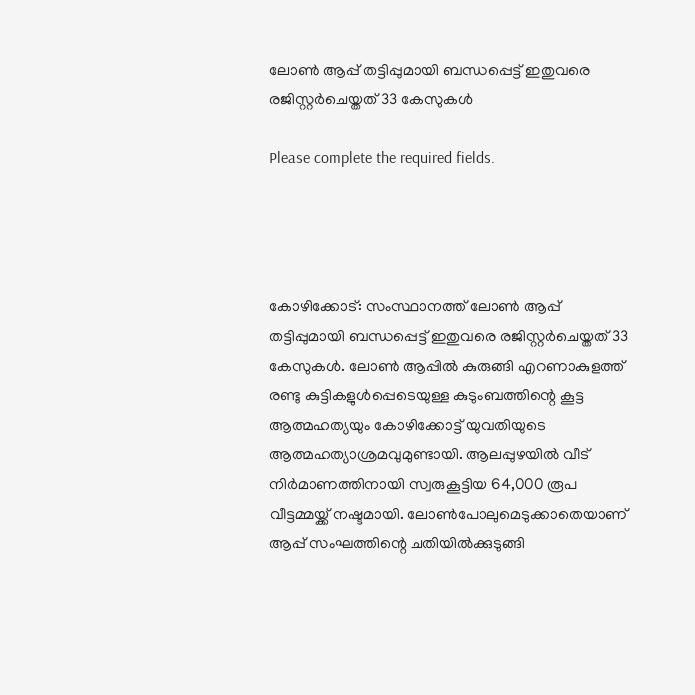ലോണ്‍ ആപ്പ് തട്ടിപ്പുമായി ബന്ധപ്പെട്ട് ഇതുവരെ രജിസ്റ്റര്‍ചെയ്തത് 33 കേസുകള്‍

Please complete the required fields.




കോഴിക്കോട്: സംസ്ഥാനത്ത് ലോണ്‍ ആപ്പ് തട്ടിപ്പുമായി ബന്ധപ്പെട്ട് ഇതുവരെ രജിസ്റ്റര്‍ചെയ്തത് 33 കേസുകള്‍. ലോണ്‍ ആപ്പില്‍ കുരുങ്ങി എറണാകുളത്ത് രണ്ടു കുട്ടികളുള്‍പ്പെടെയുള്ള കുടുംബത്തിന്റെ കൂട്ട ആത്മഹത്യയും കോഴിക്കോട്ട് യുവതിയുടെ ആത്മഹത്യാശ്രമവുമുണ്ടായി. ആലപ്പുഴയില്‍ വീട് നിര്‍മാണത്തിനായി സ്വരുകൂട്ടിയ 64,000 രൂപ വീട്ടമ്മയ്ക്ക് നഷ്ടമായി. ലോണ്‍പോലുമെടുക്കാതെയാണ് ആപ്പ് സംഘത്തിന്റെ ചതിയില്‍ക്കുടുങ്ങി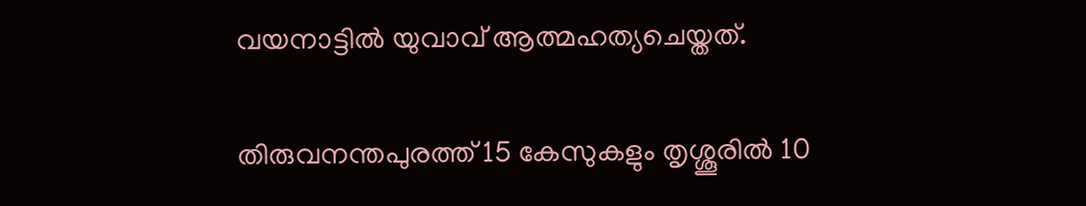വയനാട്ടില്‍ യുവാവ് ആത്മഹത്യചെയ്തത്.

തിരുവനന്തപുരത്ത് 15 കേസുകളും തൃശ്ശൂരില്‍ 10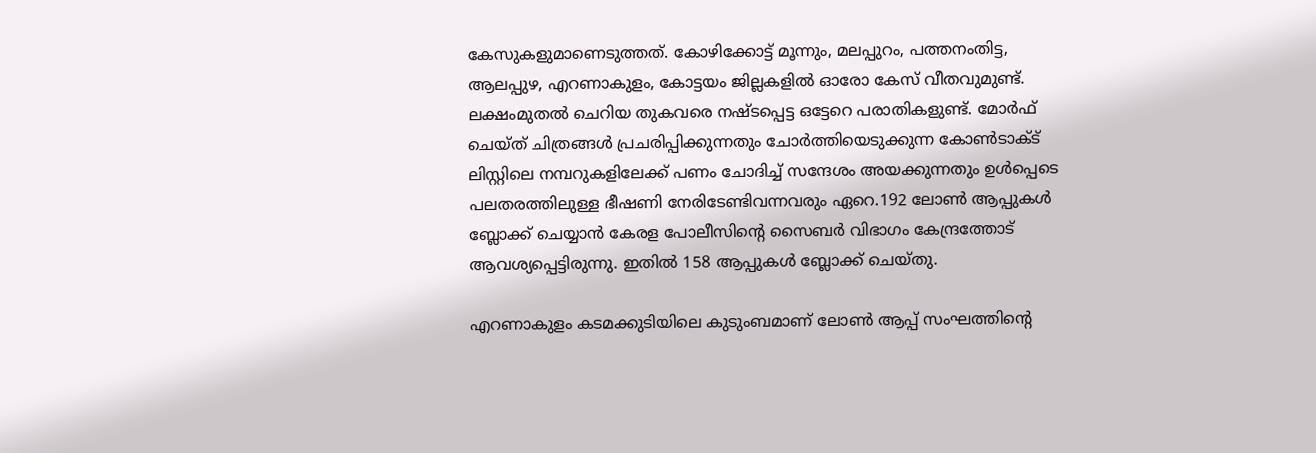കേസുകളുമാണെടുത്തത്. കോഴിക്കോട്ട് മൂന്നും, മലപ്പുറം, പത്തനംതിട്ട, ആലപ്പുഴ, എറണാകുളം, കോട്ടയം ജില്ലകളില്‍ ഓരോ കേസ് വീതവുമുണ്ട്. ലക്ഷംമുതല്‍ ചെറിയ തുകവരെ നഷ്ടപ്പെട്ട ഒട്ടേറെ പരാതികളുണ്ട്. മോര്‍ഫ് ചെയ്ത് ചിത്രങ്ങള്‍ പ്രചരിപ്പിക്കുന്നതും ചോര്‍ത്തിയെടുക്കുന്ന കോണ്‍ടാക്ട് ലിസ്റ്റിലെ നമ്പറുകളിലേക്ക് പണം ചോദിച്ച് സന്ദേശം അയക്കുന്നതും ഉള്‍പ്പെടെ പലതരത്തിലുള്ള ഭീഷണി നേരിടേണ്ടിവന്നവരും ഏറെ.192 ലോണ്‍ ആപ്പുകള്‍ ബ്ലോക്ക് ചെയ്യാന്‍ കേരള പോലീസിന്റെ സൈബര്‍ വിഭാഗം കേന്ദ്രത്തോട് ആവശ്യപ്പെട്ടിരുന്നു. ഇതില്‍ 158 ആപ്പുകള്‍ ബ്ലോക്ക് ചെയ്തു.

എറണാകുളം കടമക്കുടിയിലെ കുടുംബമാണ് ലോണ്‍ ആപ്പ് സംഘത്തിന്റെ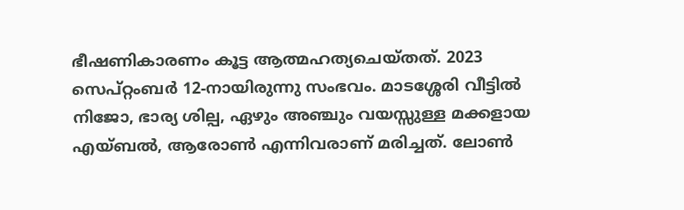ഭീഷണികാരണം കൂട്ട ആത്മഹത്യചെയ്തത്. 2023 സെപ്റ്റംബര്‍ 12-നായിരുന്നു സംഭവം. മാടശ്ശേരി വീട്ടില്‍ നിജോ, ഭാര്യ ശില്പ, ഏഴും അഞ്ചും വയസ്സുള്ള മക്കളായ എയ്ബല്‍, ആരോണ്‍ എന്നിവരാണ് മരിച്ചത്. ലോണ്‍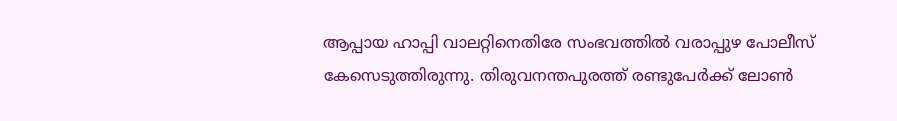ആപ്പായ ഹാപ്പി വാലറ്റിനെതിരേ സംഭവത്തില്‍ വരാപ്പുഴ പോലീസ് കേസെടുത്തിരുന്നു. തിരുവനന്തപുരത്ത് രണ്ടുപേര്‍ക്ക് ലോണ്‍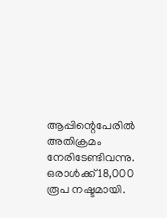ആപ്പിന്റെപേരില്‍ അതിക്രമം നേരിടേണ്ടിവന്നു. ഒരാള്‍ക്ക് 18,000 രൂപ നഷ്ടമായി.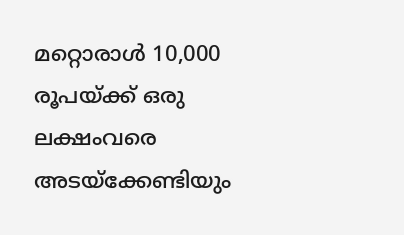മറ്റൊരാള്‍ 10,000 രൂപയ്ക്ക് ഒരു ലക്ഷംവരെ അടയ്‌ക്കേണ്ടിയും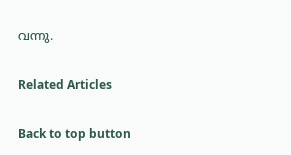വന്നു.

Related Articles

Back to top button